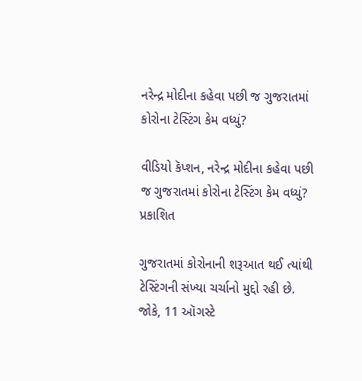નરેન્દ્ર મોદીના કહેવા પછી જ ગુજરાતમાં કોરોના ટેસ્ટિંગ કેમ વધ્યું?

વીડિયો કૅપ્શન, નરેન્દ્ર મોદીના કહેવા પછી જ ગુજરાતમાં કોરોના ટેસ્ટિંગ કેમ વધ્યું?
પ્રકાશિત

ગુજરાતમાં કોરોનાની શરૂઆત થઈ ત્યાંથી ટેસ્ટિંગની સંખ્યા ચર્ચાનો મુદ્દો રહી છે. જોકે, 11 ઑગસ્ટે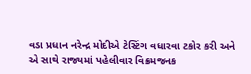વડા પ્રધાન નરેન્દ્ર મોદીએ ટેસ્ટિંગ વધારવા ટકોર કરી અને એ સાથે રાજ્યમાં પહેલીવાર વિક્રમજનક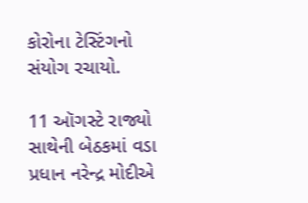કોરોના ટેસ્ટિંગનો સંયોગ રચાયો.

11 ઑગસ્ટે રાજ્યો સાથેની બેઠકમાં વડા પ્રધાન નરેન્દ્ર મોદીએ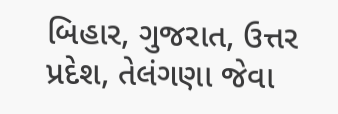બિહાર, ગુજરાત, ઉત્તર પ્રદેશ, તેલંગણા જેવા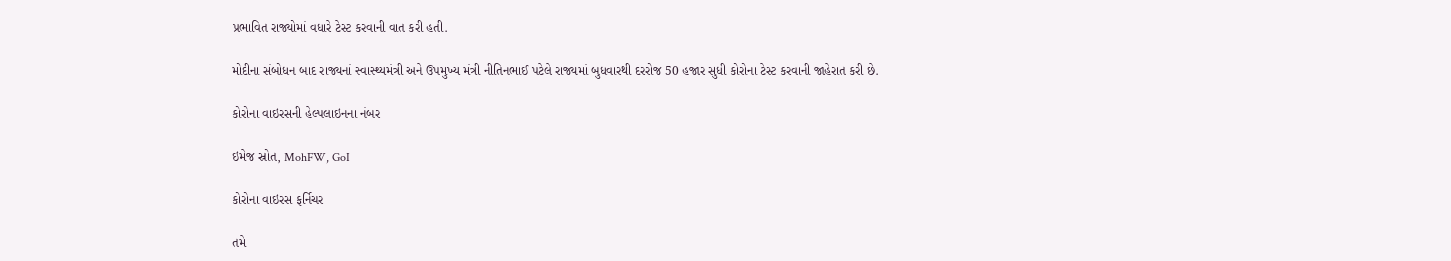પ્રભાવિત રાજ્યોમાં વધારે ટેસ્ટ કરવાની વાત કરી હતી.

મોદીના સંબોધન બાદ રાજ્યનાં સ્વાસ્થ્યમંત્રી અને ઉપમુખ્ય મંત્રી નીતિનભાઈ પટેલે રાજ્યમાં બુધવારથી દરરોજ 50 હજાર સુધી કોરોના ટેસ્ટ કરવાની જાહેરાત કરી છે.

કોરોના વાઇરસની હેલ્પલાઇનના નંબર

ઇમેજ સ્રોત, MohFW, GoI

કોરોના વાઇરસ ફર્નિચર

તમે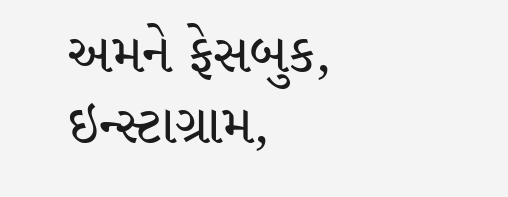અમને ફેસબુક, ઇન્સ્ટાગ્રામ,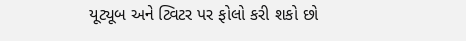યૂટ્યૂબ અને ટ્વિટર પર ફોલો કરી શકો છો